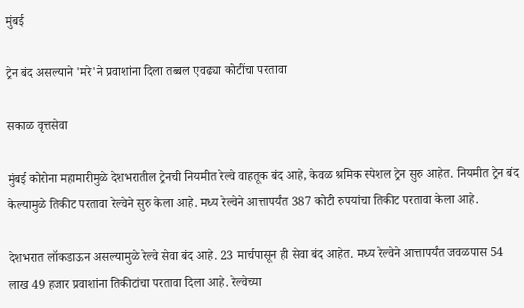मुंबई

ट्रेन बंद असल्याने 'मरे'ने प्रवाशांना दिला तब्बल एवढ्या कोटींचा परतावा

सकाळ वृत्तसेवा

मुंबई कोरोना महामारीमुळे देशभरातील ट्रेनची नियमीत रेल्वे वाहतूक बंद आहे, केवळ श्रमिक स्पेशल ट्रेन सुरु आहेत. नियमीत ट्रेन बंद केल्यामुळे तिकीट परतावा रेल्वेने सुरु केला आहे. मध्य रेल्वेने आत्तापर्यंत 387 कोटी रुपयांचा तिकीट परतावा केला आहे.

देशभरात लॉकडाऊन असल्यामुळे रेल्वे सेवा बंद आहे. 23 मार्चपासून ही सेवा बंद आहेत. मध्य रेल्वेने आत्तापर्यंत जवळपास 54 लाख 49 हजार प्रवाशांना तिकीटांचा परतावा दिला आहे. रेल्वेच्या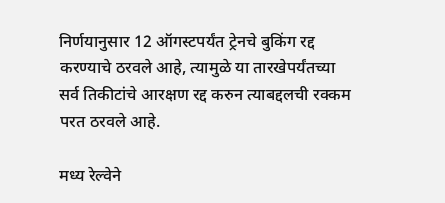निर्णयानुसार 12 ऑगस्टपर्यंत ट्रेनचे बुकिंग रद्द करण्याचे ठरवले आहे, त्यामुळे या तारखेपर्यंतच्या सर्व तिकीटांचे आरक्षण रद्द करुन त्याबद्दलची रक्कम परत ठरवले आहे.

मध्य रेल्वेने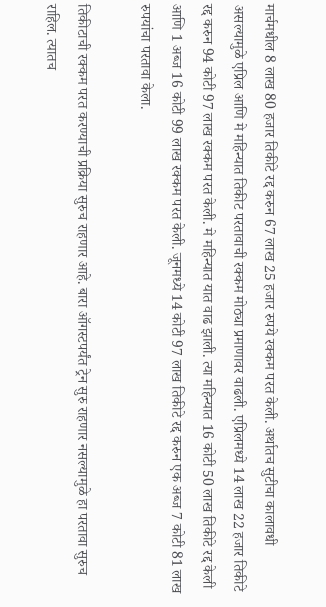मार्चमधील 8 लाख 80 हजार तिकीटे रद्द करुन 67 लाख 25 हजार रुपये रक्कम परत केली. अर्थातच सुटीचा कालावधी असल्यामुळे एप्रिल आणि मे महिन्यात तिकीट परतावाची रक्कम मोठ्या प्रमाणावर वाढली. एप्रिलमध्ये 14 लाख 22 हजार तिकीटे रद्द करुन 94 कोटी 97 लाख रक्कम परत केली. मे महिन्यात यात वाढ झाली. त्या महिन्यात 16 कोटी 50 लाख तिकीटे रद्द केली आणि 1 अब्ज 16 कोटी 99 लाख रक्कम परत केली. जूनमध्ये 14 कोटी 97 लाख तिकीटे रद्द करुन एक अब्ज 7 कोटी 81 लाख रुपयांचा परतावा केला.

तिकीटाची रक्कम परत करण्याची प्रक्रिया सुरुच राहणार आहे. बारा ऑगस्टपर्यंत ट्रेन सुरु राहणार नसल्यामुळे हा परतावा सुरुच राहिल. त्यातच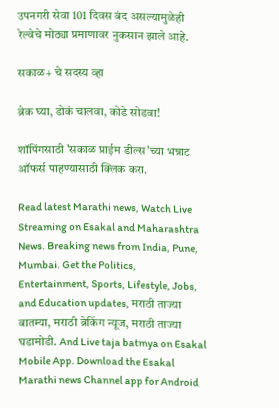उपनगरी सेवा 101 दिवस बंद असल्यामुळेही रेल्वेचे मोठ्या प्रमाणावर नुकसान झाले आहे.

सकाळ+ चे सदस्य व्हा

ब्रेक घ्या, डोकं चालवा, कोडे सोडवा!

शॉपिंगसाठी 'सकाळ प्राईम डील्स'च्या भन्नाट ऑफर्स पाहण्यासाठी क्लिक करा.

Read latest Marathi news, Watch Live Streaming on Esakal and Maharashtra News. Breaking news from India, Pune, Mumbai. Get the Politics, Entertainment, Sports, Lifestyle, Jobs, and Education updates, मराठी ताज्या बातम्या, मराठी ब्रेकिंग न्यूज, मराठी ताज्या घडामोडी. And Live taja batmya on Esakal Mobile App. Download the Esakal Marathi news Channel app for Android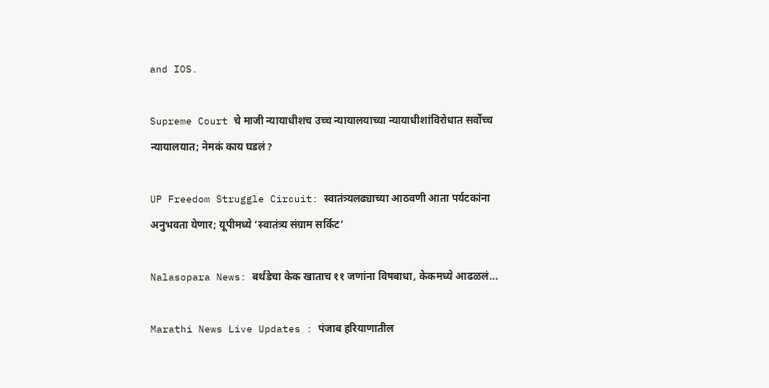and IOS.

Supreme Court चे माजी न्यायाधीशच उच्च न्यायालयाच्या न्यायाधीशांविरोधात सर्वोच्च न्यायालयात; नेमकं काय घडलं?

UP Freedom Struggle Circuit: स्वातंत्र्यलढ्याच्या आठवणी आता पर्यटकांना अनुभवता येणार; यूपीमध्ये ‘स्वातंत्र्य संग्राम सर्किट’

Nalasopara News: बर्थडेचा केक खाताच ११ जणांना विषबाधा, केकमध्ये आढळलं...

Marathi News Live Updates : पंजाब हरियाणातील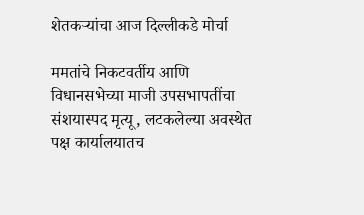शेतकऱ्यांचा आज दिल्लीकडे मोर्चा

ममतांचे निकटवर्तीय आणि विधानसभेच्या माजी उपसभापतींचा संशयास्पद मृत्यू, लटकलेल्या अवस्थेत पक्ष कार्यालयातच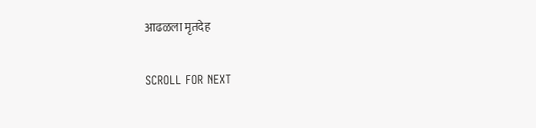आढळला मृतदेह

SCROLL FOR NEXT